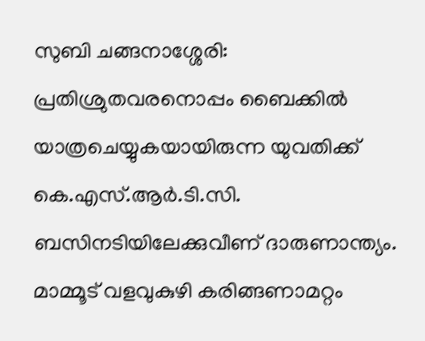സുബി ചങ്ങനാശ്ശേരി: പ്രതിശ്രുതവരനൊപ്പം ബൈക്കിൽ യാത്രചെയ്യുകയായിരുന്ന യുവതിക്ക് കെ.എസ്.ആർ.ടി.സി. ബസിനടിയിലേക്കുവീണ് ദാരുണാന്ത്യം. മാമ്മൂട് വളവുകുഴി കരിങ്ങണാമറ്റം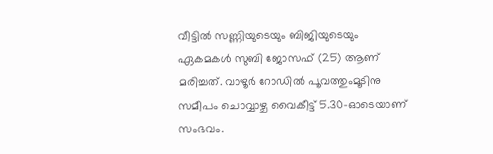വീട്ടിൽ സണ്ണിയുടെയും ബിജിയുടെയും ഏകമകൾ സുബി ജോസഫ് (25) ആണ് മരിച്ചത്. വാഴൂർ റോഡിൽ പൂവത്തുംമൂടിനു സമീപം ചൊവ്വാഴ്ച വൈകീട്ട് 5.30-ഓടെയാണ് സംഭവം.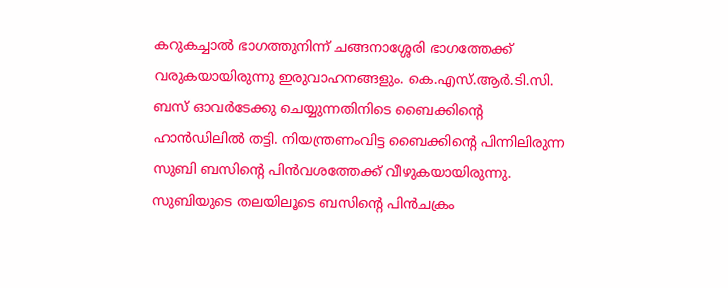കറുകച്ചാൽ ഭാഗത്തുനിന്ന് ചങ്ങനാശ്ശേരി ഭാഗത്തേക്ക് വരുകയായിരുന്നു ഇരുവാഹനങ്ങളും. കെ.എസ്.ആർ.ടി.സി. ബസ് ഓവർടേക്കു ചെയ്യുന്നതിനിടെ ബൈക്കിന്റെ ഹാൻഡിലിൽ തട്ടി. നിയന്ത്രണംവിട്ട ബൈക്കിന്റെ പിന്നിലിരുന്ന സുബി ബസിന്റെ പിൻവശത്തേക്ക് വീഴുകയായിരുന്നു. സുബിയുടെ തലയിലൂടെ ബസിന്റെ പിൻചക്രം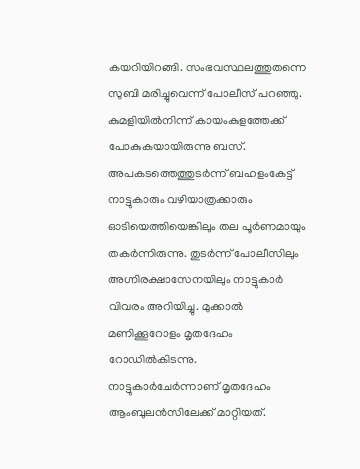കയറിയിറങ്ങി. സംഭവസ്ഥലത്തുതന്നെ സുബി മരിച്ചുവെന്ന് പോലീസ് പറഞ്ഞു. കുമളിയിൽനിന്ന് കായംകുളത്തേക്ക് പോകുകയായിരുന്നു ബസ്. അപകടത്തെത്തുടർന്ന് ബഹളംകേട്ട് നാട്ടുകാരും വഴിയാത്രക്കാരും ഓടിയെത്തിയെങ്കിലും തല പൂർണമായും തകർന്നിരുന്നു. തുടർന്ന് പോലീസിലും അഗ്നിരക്ഷാസേനയിലും നാട്ടുകാർ വിവരം അറിയിച്ചു. മുക്കാൽ മണിക്കൂറോളം മൃതദേഹം റോഡിൽകിടന്നു. നാട്ടുകാർചേർന്നാണ് മൃതദേഹം ആംബുലൻസിലേക്ക് മാറ്റിയത്.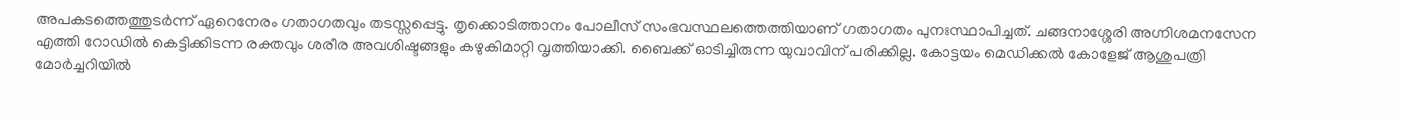അപകടത്തെത്തുടർന്ന് ഏറെനേരം ഗതാഗതവും തടസ്സപ്പെട്ടു. തൃക്കൊടിത്താനം പോലീസ് സംഭവസ്ഥലത്തെത്തിയാണ് ഗതാഗതം പുനഃസ്ഥാപിച്ചത്. ചങ്ങനാശ്ശേരി അഗ്നിശമനസേന എത്തി റോഡിൽ കെട്ടിക്കിടന്ന രക്തവും ശരീര അവശിഷ്ടങ്ങളും കഴുകിമാറ്റി വൃത്തിയാക്കി. ബൈക്ക് ഓടിച്ചിരുന്ന യുവാവിന് പരിക്കില്ല. കോട്ടയം മെഡിക്കൽ കോളേജ് ആശുപത്രി മോർച്ചറിയിൽ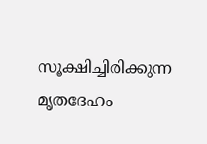സൂക്ഷിച്ചിരിക്കുന്ന മൃതദേഹം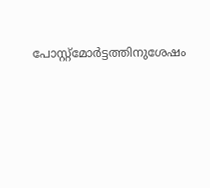പോസ്റ്റ്മോർട്ടത്തിനുശേഷം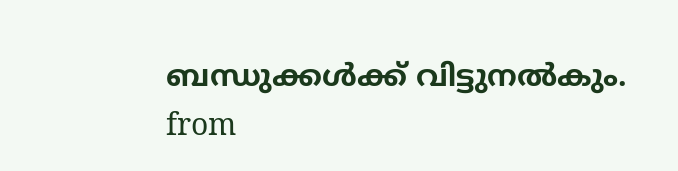ബന്ധുക്കൾക്ക് വിട്ടുനൽകും.
from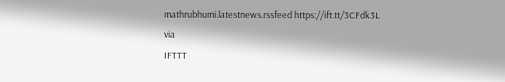mathrubhumi.latestnews.rssfeed https://ift.tt/3CFdk3L
via
IFTTT